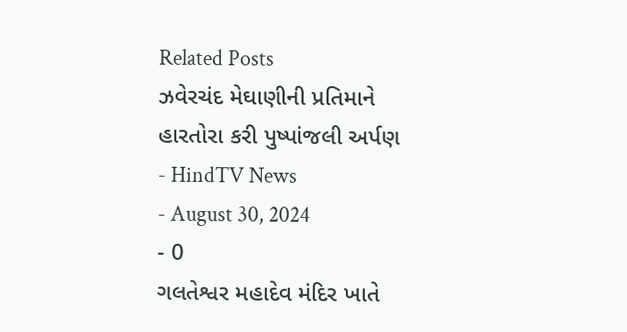Related Posts
ઝવેરચંદ મેઘાણીની પ્રતિમાને હારતોરા કરી પુષ્પાંજલી અર્પણ
- HindTV News
- August 30, 2024
- 0
ગલતેશ્વર મહાદેવ મંદિર ખાતે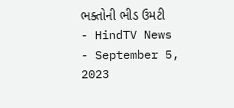ભક્તોની ભીડ ઉમટી
- HindTV News
- September 5, 2023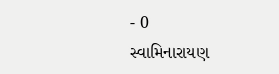- 0
સ્વામિનારાયણ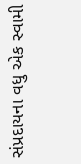સંપ્રદાયના વધુ એક સ્વામી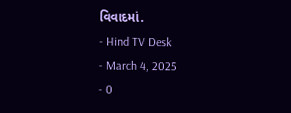વિવાદમાં.
- Hind TV Desk
- March 4, 2025
- 0